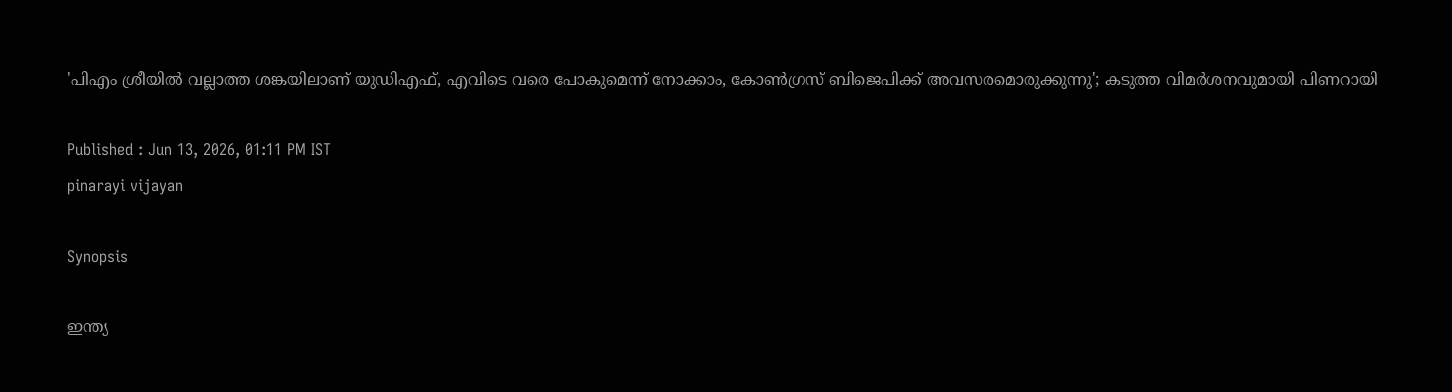'പിഎം ശ്രീയിൽ വല്ലാത്ത ശങ്കയിലാണ് യുഡിഎഫ്, എവിടെ വരെ പോകുമെന്ന് നോക്കാം, കോൺഗ്രസ് ബിജെപിക്ക് അവസരമൊരുക്കുന്നു'; കടുത്ത വിമർശനവുമായി പിണറായി

Published : Jun 13, 2026, 01:11 PM IST
pinarayi vijayan

Synopsis

ഇന്ത്യ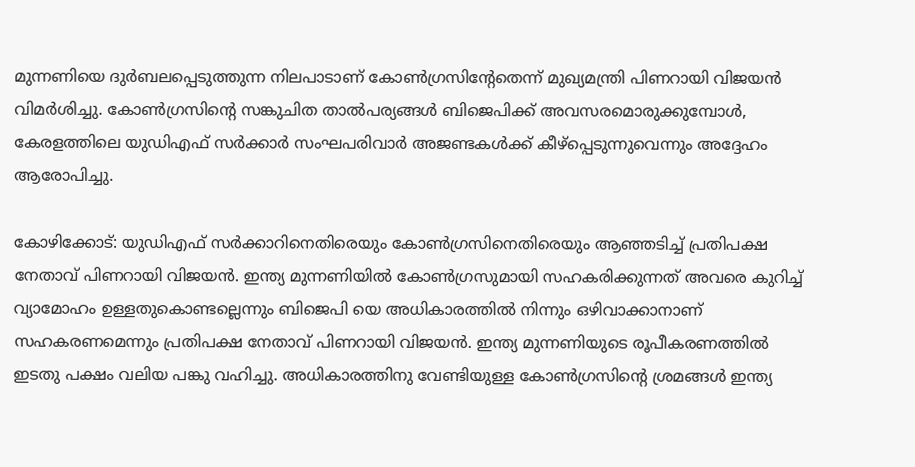മുന്നണിയെ ദുർബലപ്പെടുത്തുന്ന നിലപാടാണ് കോൺഗ്രസിന്റേതെന്ന് മുഖ്യമന്ത്രി പിണറായി വിജയൻ വിമർശിച്ചു. കോൺഗ്രസിന്റെ സങ്കുചിത താൽപര്യങ്ങൾ ബിജെപിക്ക് അവസരമൊരുക്കുമ്പോൾ, കേരളത്തിലെ യുഡിഎഫ് സർക്കാർ സംഘപരിവാർ അജണ്ടകൾക്ക് കീഴ്പ്പെടുന്നുവെന്നും അദ്ദേഹം ആരോപിച്ചു.

കോഴിക്കോട്: യുഡിഎഫ് സർക്കാറിനെതിരെയും കോൺഗ്രസിനെതിരെയും ആഞ്ഞടിച്ച് പ്രതിപക്ഷ നേതാവ് പിണറായി വിജയൻ. ഇന്ത്യ മുന്നണിയിൽ കോൺഗ്രസുമായി സഹകരിക്കുന്നത് അവരെ കുറിച്ച് വ്യാമോഹം ഉള്ളതുകൊണ്ടല്ലെന്നും ബിജെപി യെ അധികാരത്തിൽ നിന്നും ഒഴിവാക്കാനാണ് സഹകരണമെന്നും പ്രതിപക്ഷ നേതാവ് പിണറായി വിജയൻ. ഇന്ത്യ മുന്നണിയുടെ രൂപീകരണത്തിൽ ഇടതു പക്ഷം വലിയ പങ്കു വഹിച്ചു. അധികാരത്തിനു വേണ്ടിയുള്ള കോൺഗ്രസിന്റെ ശ്രമങ്ങൾ ഇന്ത്യ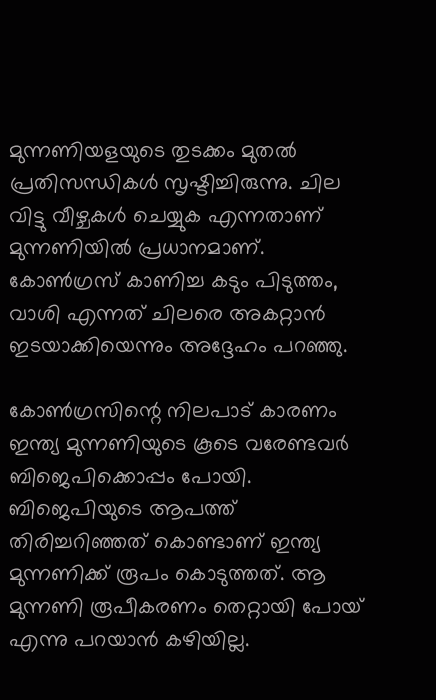മുന്നണിയളയുടെ തുടക്കം മുതൽ പ്രതിസന്ധികൾ സൃഷ്ടിച്ചിരുന്നു. ചില വിട്ടു വീഴ്ചകൾ ചെയ്യുക എന്നതാണ് മുന്നണിയിൽ പ്രധാനമാണ്. കോൺഗ്രസ്‌ കാണിച്ച കടും പിടുത്തം, വാശി എന്നത് ചിലരെ അകറ്റാൻ ഇടയാക്കിയെന്നും അദ്ദേഹം പറഞ്ഞു.

കോൺഗ്രസിന്റെ നിലപാട് കാരണം ഇന്ത്യ മുന്നണിയുടെ കൂടെ വരേണ്ടവർ ബിജെപിക്കൊപ്പം പോയി. ബിജെപിയുടെ ആപത്ത് തിരിച്ചറിഞ്ഞത് കൊണ്ടാണ് ഇന്ത്യ മുന്നണിക്ക് രൂപം കൊടുത്തത്. ആ മുന്നണി രൂപീകരണം തെറ്റായി പോയ്‌ എന്നു പറയാൻ കഴിയില്ല.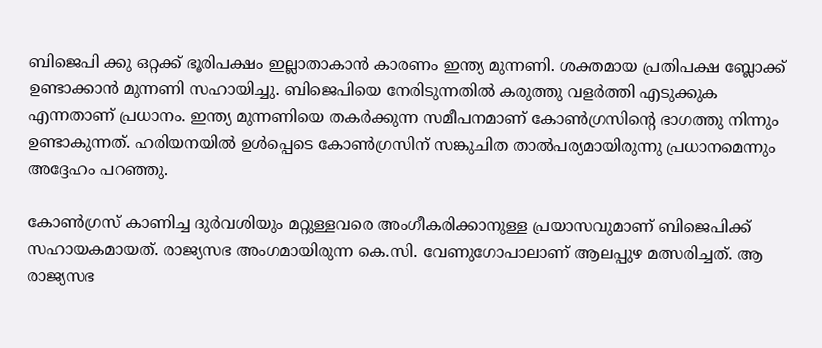ബിജെപി ക്കു ഒറ്റക്ക് ഭൂരിപക്ഷം ഇല്ലാതാകാൻ കാരണം ഇന്ത്യ മുന്നണി. ശക്തമായ പ്രതിപക്ഷ ബ്ലോക്ക്‌ ഉണ്ടാക്കാൻ മുന്നണി സഹായിച്ചു. ബിജെപിയെ നേരിടുന്നതിൽ കരുത്തു വളർത്തി എടുക്കുക എന്നതാണ് പ്രധാനം. ഇന്ത്യ മുന്നണിയെ തകർക്കുന്ന സമീപനമാണ് കോൺഗ്രസിന്റെ ഭാഗത്തു നിന്നും ഉണ്ടാകുന്നത്. ഹരിയനയിൽ ഉൾപ്പെടെ കോൺഗ്രസിന് സങ്കുചിത താൽപര്യമായിരുന്നു പ്രധാനമെന്നും അദ്ദേഹം പറഞ്ഞു.

കോൺഗ്രസ്‌ കാണിച്ച ദുർവശിയും മറ്റുള്ളവരെ അംഗീകരിക്കാനുള്ള പ്രയാസവുമാണ് ബിജെപിക്ക് സഹായകമായത്. രാജ്യസഭ അംഗമായിരുന്ന കെ.സി. വേണുഗോപാലാണ് ആലപ്പുഴ മത്സരിച്ചത്. ആ രാജ്യസഭ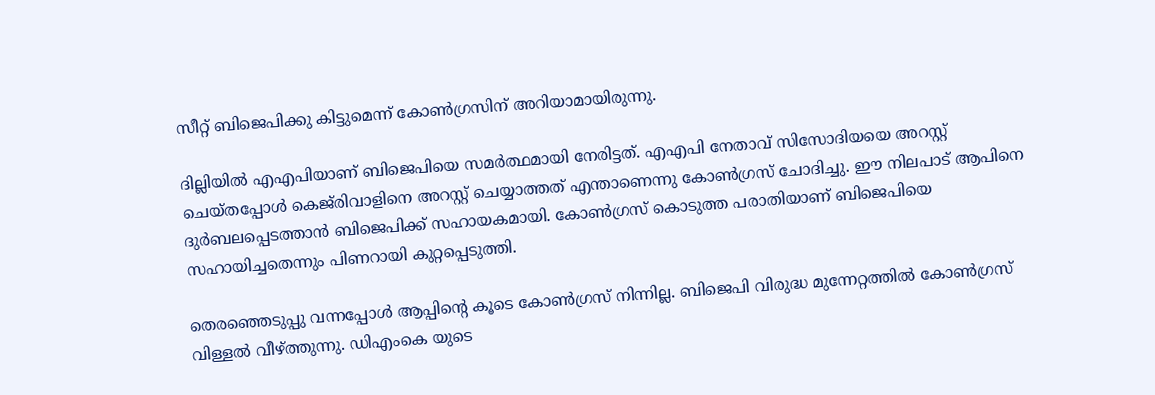സീറ്റ് ബിജെപിക്കു കിട്ടുമെന്ന് കോൺഗ്രസിന് അറിയാമായിരുന്നു.

ദില്ലിയിൽ എഎപിയാണ് ബിജെപിയെ സമർത്ഥമായി നേരിട്ടത്. എഎപി നേതാവ് സിസോദിയയെ അറസ്റ്റ് ചെയ്തപ്പോൾ കെജ്‌രിവാളിനെ അറസ്റ്റ് ചെയ്യാത്തത് എന്താണെന്നു കോൺഗ്രസ്‌ ചോദിച്ചു. ഈ നിലപാട് ആപിനെ ദുർബലപ്പെടത്താൻ ബിജെപിക്ക് സഹായകമായി. കോൺഗ്രസ്‌ കൊടുത്ത പരാതിയാണ് ബിജെപിയെ സഹായിച്ചതെന്നും പിണറായി കുറ്റപ്പെടുത്തി.

തെരഞ്ഞെടുപ്പു വന്നപ്പോൾ ആപ്പിന്റെ കൂടെ കോൺഗ്രസ്‌ നിന്നില്ല. ബിജെപി വിരുദ്ധ മുന്നേറ്റത്തിൽ കോൺഗ്രസ്‌ വിള്ളൽ വീഴ്ത്തുന്നു. ഡിഎംകെ യുടെ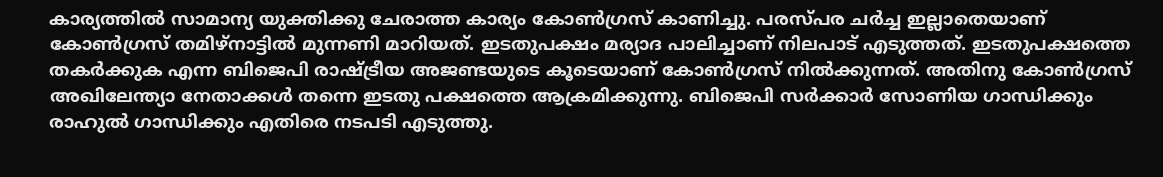കാര്യത്തിൽ സാമാന്യ യുക്തിക്കു ചേരാത്ത കാര്യം കോൺഗ്രസ്‌ കാണിച്ചു. പരസ്പര ചർച്ച ഇല്ലാതെയാണ് കോൺഗ്രസ്‌ തമിഴ്നാട്ടിൽ മുന്നണി മാറിയത്. ഇടതുപക്ഷം മര്യാദ പാലിച്ചാണ് നിലപാട് എടുത്തത്. ഇടതുപക്ഷത്തെ തകർക്കുക എന്ന ബിജെപി രാഷ്ട്രീയ അജണ്ടയുടെ കൂടെയാണ് കോൺഗ്രസ്‌ നിൽക്കുന്നത്. അതിനു കോൺഗ്രസ്‌ അഖിലേന്ത്യാ നേതാക്കൾ തന്നെ ഇടതു പക്ഷത്തെ ആക്രമിക്കുന്നു. ബിജെപി സർക്കാർ സോണിയ ഗാന്ധിക്കും രാഹുൽ ഗാന്ധിക്കും എതിരെ നടപടി എടുത്തു.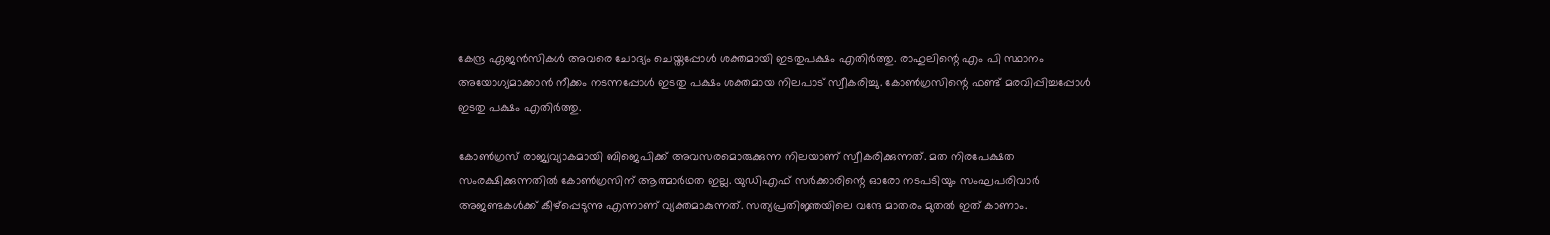കേന്ദ്ര ഏജൻസികൾ അവരെ ചോദ്യം ചെയ്തപ്പോൾ ശക്തമായി ഇടതുപക്ഷം എതിർത്തു. രാഹുലിന്റെ എം പി സ്ഥാനം അയോഗ്യമാക്കാൻ നീക്കം നടന്നപ്പോൾ ഇടതു പക്ഷം ശക്തമായ നിലപാട് സ്വീകരിച്ചു. കോൺഗ്രസിന്റെ ഫണ്ട്‌ മരവിപ്പിച്ചപ്പോൾ ഇടതു പക്ഷം എതിർത്തു.

കോൺഗ്രസ്‌ രാജ്യവ്യാകമായി ബിജെപിക്ക് അവസരമൊരുക്കുന്ന നിലയാണ് സ്വീകരിക്കുന്നത്. മത നിരപേക്ഷത സംരക്ഷിക്കുന്നതിൽ കോൺഗ്രസിന് ആത്മാർഥത ഇല്ല. യുഡിഎഫ് സർക്കാരിന്റെ ഓരോ നടപടിയും സംഘപരിവാർ അജണ്ടകൾക്ക് കീഴ്പ്പെടുന്നു എന്നാണ് വ്യക്തമാകുന്നത്. സത്യപ്രതിജ്ഞയിലെ വന്ദേ മാതരം മുതൽ ഇത് കാണാം.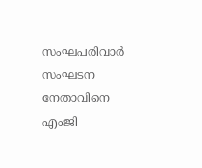സംഘപരിവാർ സംഘടന നേതാവിനെ എംജി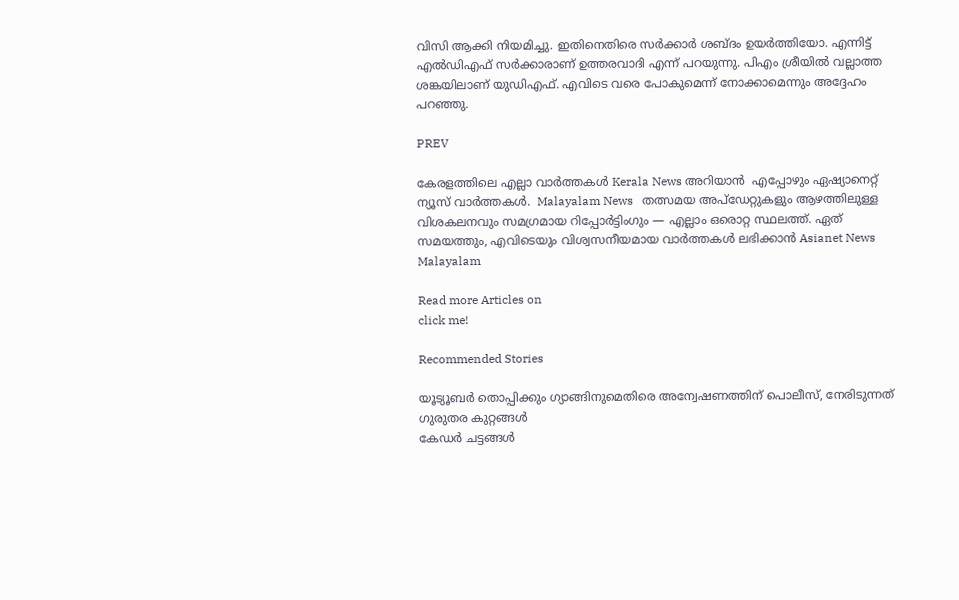വിസി ആക്കി നിയമിച്ചു. ഇതിനെതിരെ സർക്കാർ ശബ്ദം ഉയർത്തിയോ. എന്നിട്ട് എൽഡിഎഫ് സർക്കാരാണ് ഉത്തരവാദി എന്ന് പറയുന്നു. പിഎം ശ്രീയിൽ വല്ലാത്ത ശങ്കയിലാണ് യുഡിഎഫ്. എവിടെ വരെ പോകുമെന്ന് നോക്കാമെന്നും അദ്ദേഹം പറഞ്ഞു.

PREV

കേരളത്തിലെ എല്ലാ വാർത്തകൾ Kerala News അറിയാൻ  എപ്പോഴും ഏഷ്യാനെറ്റ് ന്യൂസ് വാർത്തകൾ.  Malayalam News   തത്സമയ അപ്‌ഡേറ്റുകളും ആഴത്തിലുള്ള വിശകലനവും സമഗ്രമായ റിപ്പോർട്ടിംഗും — എല്ലാം ഒരൊറ്റ സ്ഥലത്ത്. ഏത് സമയത്തും, എവിടെയും വിശ്വസനീയമായ വാർത്തകൾ ലഭിക്കാൻ Asianet News Malayalam

Read more Articles on
click me!

Recommended Stories

യൂട്യൂബർ തൊപ്പിക്കും ഗ്യാങ്ങിനുമെതിരെ അന്വേഷണത്തിന് പൊലീസ്, നേരിടുന്നത് ഗുരുതര കുറ്റങ്ങൾ
കേഡർ ചട്ടങ്ങള്‍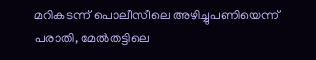മറികടന്ന് പൊലീസീലെ അഴിച്ചുപണിയെന്ന് പരാതി, മേൽതട്ടിലെ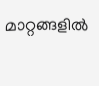മാറ്റങ്ങളിൽ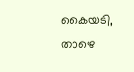കൈയടി, താഴെ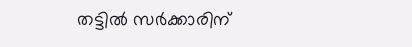തട്ടിൽ സർക്കാരിന്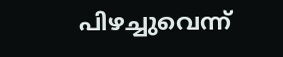പിഴച്ചുവെന്ന്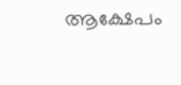ആക്ഷേപം